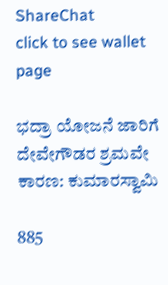ShareChat
click to see wallet page

ಭದ್ರಾ ಯೋಜನೆ ಜಾರಿಗೆ ದೇವೇಗೌಡರ ಶ್ರಮವೇ ಕಾರಣ: ಕುಮಾರಸ್ವಾಮಿ

885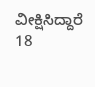ವೀಕ್ಷಿಸಿದ್ದಾರೆ
18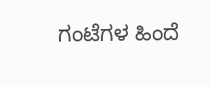ಗಂಟೆಗಳ ಹಿಂದೆ